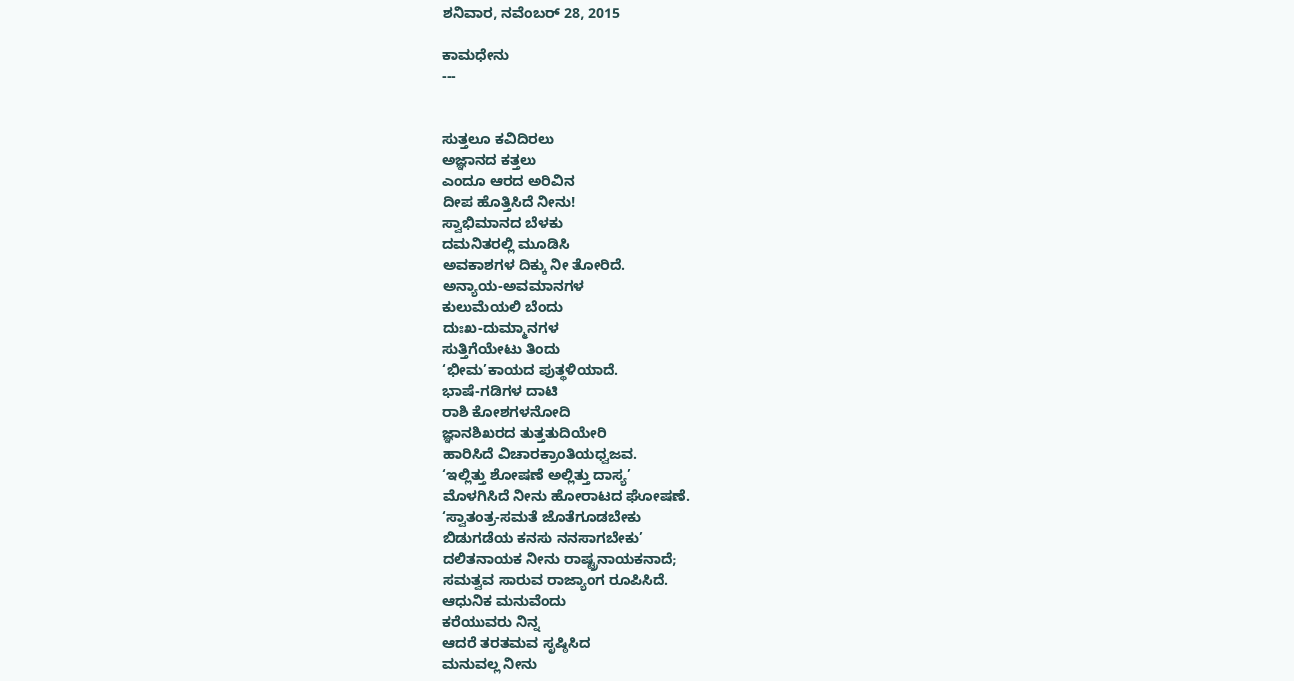ಶನಿವಾರ, ನವೆಂಬರ್ 28, 2015

ಕಾಮಧೇನು
---


ಸುತ್ತಲೂ ಕವಿದಿರಲು
ಅಜ್ಞಾನದ ಕತ್ತಲು
ಎಂದೂ ಆರದ ಅರಿವಿನ
ದೀಪ ಹೊತ್ತಿಸಿದೆ ನೀನು!
ಸ್ವಾಭಿಮಾನದ ಬೆಳಕು
ದಮನಿತರಲ್ಲಿ ಮೂಡಿಸಿ
ಅವಕಾಶಗಳ ದಿಕ್ಕು ನೀ ತೋರಿದೆ.
ಅನ್ಯಾಯ-ಅವಮಾನಗಳ
ಕುಲುಮೆಯಲಿ ಬೆಂದು
ದುಃಖ-ದುಮ್ಮಾನಗಳ
ಸುತ್ತಿಗೆಯೇಟು ತಿಂದು
‘ಭೀಮ’ಕಾಯದ ಪುತ್ಥಳಿಯಾದೆ.
ಭಾಷೆ-ಗಡಿಗಳ ದಾಟಿ
ರಾಶಿ ಕೋಶಗಳನೋದಿ
ಜ್ಞಾನಶಿಖರದ ತುತ್ತತುದಿಯೇರಿ
ಹಾರಿಸಿದೆ ವಿಚಾರಕ್ರಾಂತಿಯಧ್ವಜವ.
‘ಇಲ್ಲಿತ್ತು ಶೋಷಣೆ ಅಲ್ಲಿತ್ತು ದಾಸ್ಯ’
ಮೊಳಗಿಸಿದೆ ನೀನು ಹೋರಾಟದ ಘೋಷಣೆ.
‘ಸ್ವಾತಂತ್ರ-ಸಮತೆ ಜೊತೆಗೂಡಬೇಕು
ಬಿಡುಗಡೆಯ ಕನಸು ನನಸಾಗಬೇಕು’
ದಲಿತನಾಯಕ ನೀನು ರಾಷ್ಟ್ರನಾಯಕನಾದೆ;
ಸಮತ್ವವ ಸಾರುವ ರಾಜ್ಯಾಂಗ ರೂಪಿಸಿದೆ.
ಆಧುನಿಕ ಮನುವೆಂದು
ಕರೆಯುವರು ನಿನ್ನ
ಆದರೆ ತರತಮವ ಸೃಷ್ಠಿಸಿದ
ಮನುವಲ್ಲ ನೀನು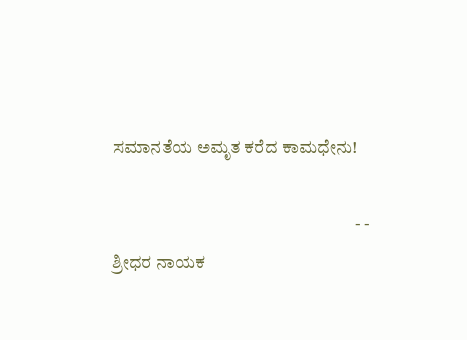ಸಮಾನತೆಯ ಅಮೃತ ಕರೆದ ಕಾಮಧೇನು!

                                                                     - -  ಶ್ರೀಧರ ನಾಯಕ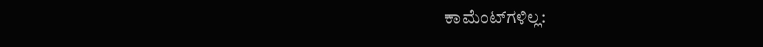ಕಾಮೆಂಟ್‌ಗಳಿಲ್ಲ: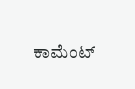ಕಾಮೆಂಟ್‌‌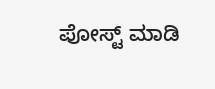ಪೋಸ್ಟ್‌ ಮಾಡಿ